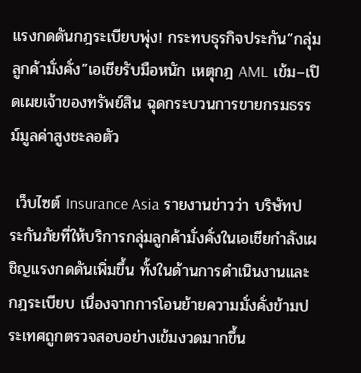แรงกดดันกฎระเบียบพุ่ง! กระทบธุรกิจประกัน”กลุ่มลูกค้ามั่งคั่ง”เอเชียรับมือหนัก เหตุกฎ AML เข้ม–เปิดเผยเจ้าของทรัพย์สิน ฉุดกระบวนการขายกรมธรรม์มูลค่าสูงชะลอตัว

 เว็บไซต์ Insurance Asia รายงานข่าวว่า บริษัทประกันภัยที่ให้บริการกลุ่มลูกค้ามั่งคั่งในเอเชียกำลังเผชิญแรงกดดันเพิ่มขึ้น ทั้งในด้านการดำเนินงานและกฎระเบียบ เนื่องจากการโอนย้ายความมั่งคั่งข้ามประเทศถูกตรวจสอบอย่างเข้มงวดมากขึ้น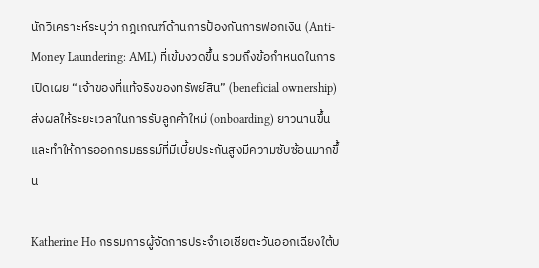นักวิเคราะห์ระบุว่า กฎเกณฑ์ด้านการป้องกันการฟอกเงิน (Anti-Money Laundering: AML) ที่เข้มงวดขึ้น รวมถึงข้อกำหนดในการเปิดเผย “เจ้าของที่แท้จริงของทรัพย์สิน” (beneficial ownership) ส่งผลให้ระยะเวลาในการรับลูกค้าใหม่ (onboarding) ยาวนานขึ้น และทำให้การออกกรมธรรม์ที่มีเบี้ยประกันสูงมีความซับซ้อนมากขึ้น

Katherine Ho กรรมการผู้จัดการประจำเอเชียตะวันออกเฉียงใต้บ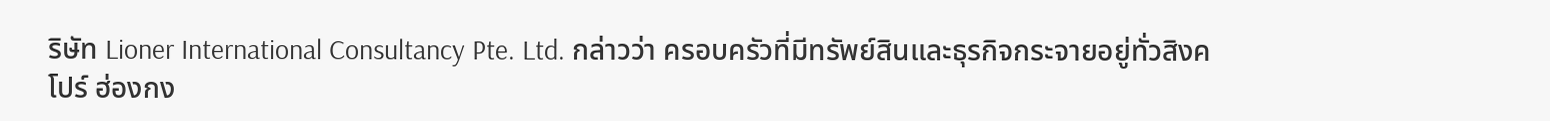ริษัท Lioner International Consultancy Pte. Ltd. กล่าวว่า ครอบครัวที่มีทรัพย์สินและธุรกิจกระจายอยู่ทั่วสิงคโปร์ ฮ่องกง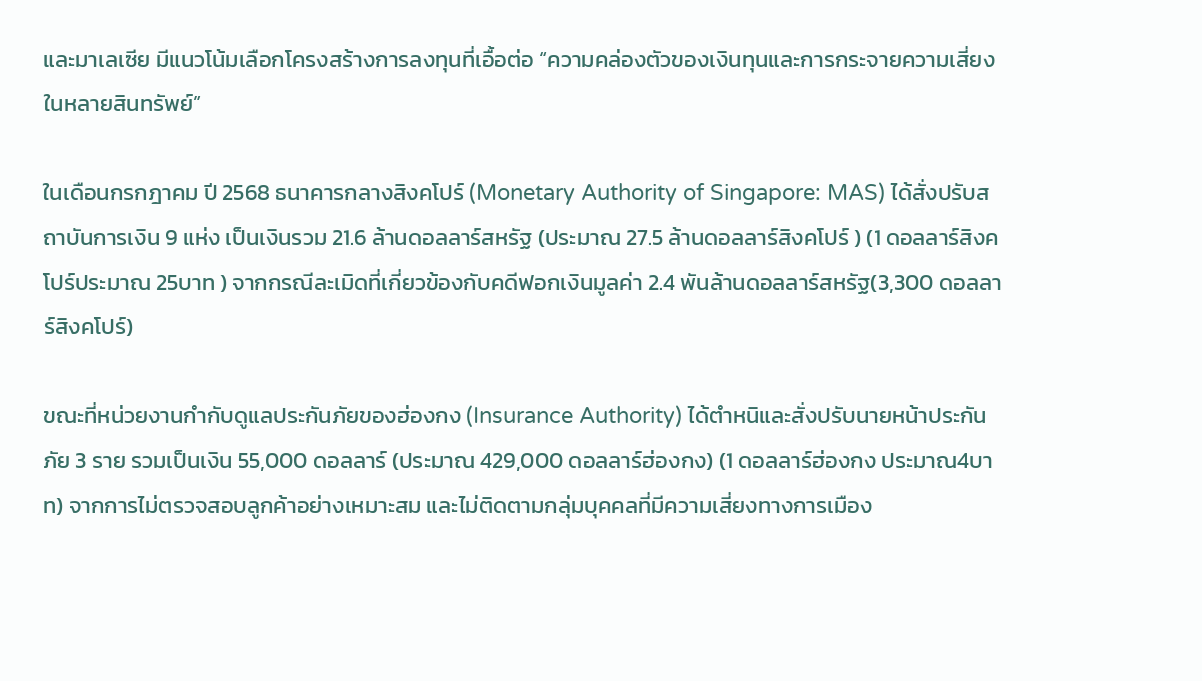และมาเลเซีย มีแนวโน้มเลือกโครงสร้างการลงทุนที่เอื้อต่อ “ความคล่องตัวของเงินทุนและการกระจายความเสี่ยงในหลายสินทรัพย์”

ในเดือนกรกฎาคม ปี 2568 ธนาคารกลางสิงคโปร์ (Monetary Authority of Singapore: MAS) ได้สั่งปรับสถาบันการเงิน 9 แห่ง เป็นเงินรวม 21.6 ล้านดอลลาร์สหรัฐ (ประมาณ 27.5 ล้านดอลลาร์สิงคโปร์ ) (1 ดอลลาร์สิงคโปร์ประมาณ 25บาท ) จากกรณีละเมิดที่เกี่ยวข้องกับคดีฟอกเงินมูลค่า 2.4 พันล้านดอลลาร์สหรัฐ(3,300 ดอลลาร์สิงคโปร์)

ขณะที่หน่วยงานกำกับดูแลประกันภัยของฮ่องกง (Insurance Authority) ได้ตำหนิและสั่งปรับนายหน้าประกันภัย 3 ราย รวมเป็นเงิน 55,000 ดอลลาร์ (ประมาณ 429,000 ดอลลาร์ฮ่องกง) (1 ดอลลาร์ฮ่องกง ประมาณ4บาท) จากการไม่ตรวจสอบลูกค้าอย่างเหมาะสม และไม่ติดตามกลุ่มบุคคลที่มีความเสี่ยงทางการเมือง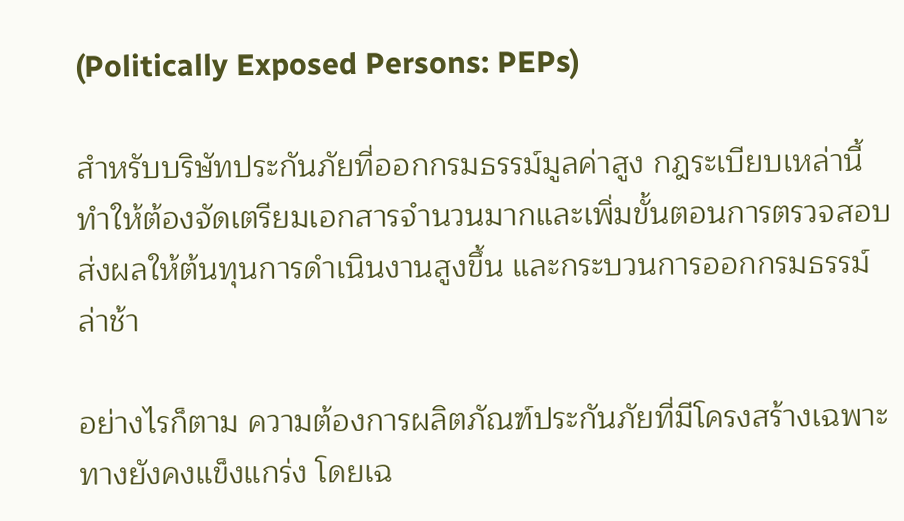(Politically Exposed Persons: PEPs)

สำหรับบริษัทประกันภัยที่ออกกรมธรรม์มูลค่าสูง กฎระเบียบเหล่านี้ทำให้ต้องจัดเตรียมเอกสารจำนวนมากและเพิ่มขั้นตอนการตรวจสอบ ส่งผลให้ต้นทุนการดำเนินงานสูงขึ้น และกระบวนการออกกรมธรรม์ล่าช้า

อย่างไรก็ตาม ความต้องการผลิตภัณฑ์ประกันภัยที่มีโครงสร้างเฉพาะทางยังคงแข็งแกร่ง โดยเฉ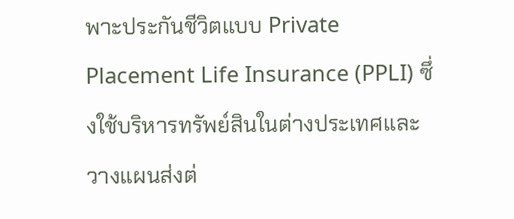พาะประกันชีวิตแบบ Private Placement Life Insurance (PPLI) ซึ่งใช้บริหารทรัพย์สินในต่างประเทศและวางแผนส่งต่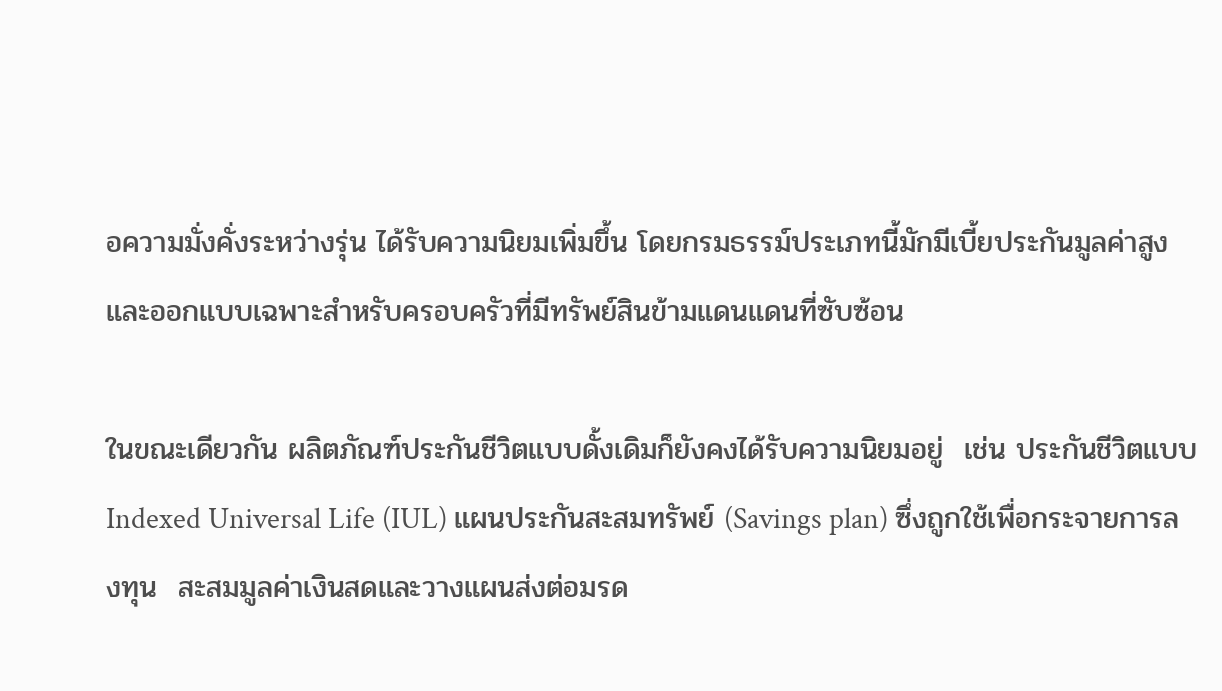อความมั่งคั่งระหว่างรุ่น ได้รับความนิยมเพิ่มขึ้น โดยกรมธรรม์ประเภทนี้มักมีเบี้ยประกันมูลค่าสูง และออกแบบเฉพาะสำหรับครอบครัวที่มีทรัพย์สินข้ามแดนแดนที่ซับซ้อน

ในขณะเดียวกัน ผลิตภัณฑ์ประกันชีวิตแบบดั้งเดิมก็ยังคงได้รับความนิยมอยู่  เช่น ประกันชีวิตแบบ Indexed Universal Life (IUL) แผนประกันสะสมทรัพย์ (Savings plan) ซึ่งถูกใช้เพื่อกระจายการลงทุน  สะสมมูลค่าเงินสดและวางแผนส่งต่อมรด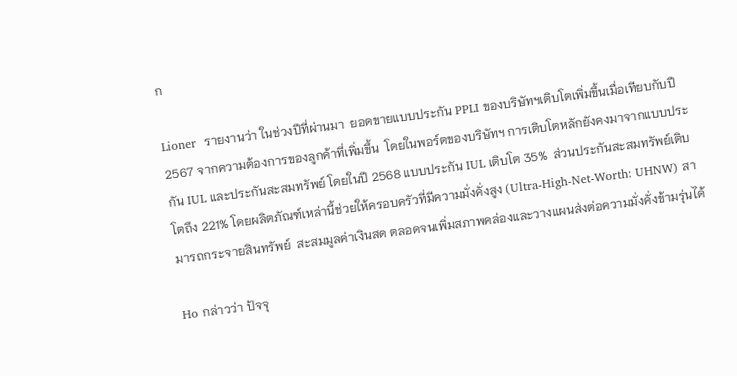ก

Lioner  รายงานว่า ในช่วงปีที่ผ่านมา  ยอดขายแบบประกัน PPLI ของบริษัทฯเติบโตเพิ่มขึ้นเมื่อเทียบกับปี 2567 จากความต้องการของลูกค้าที่เพิ่มขึ้น  โดยในพอร์ตของบริษัทฯ การเติบโตหลักยังคงมาจากแบบประกัน IUL และประกันสะสมทรัพย์ โดยในปี 2568 แบบประกัน IUL เติบโต 35%  ส่วนประกันสะสมทรัพย์เติบโตถึง 221% โดยผลิตภัณฑ์เหล่านี้ช่วยให้ครอบครัวที่มีความมั่งคั่งสูง (Ultra-High-Net-Worth: UHNW) สามารถกระจายสินทรัพย์  สะสมมูลค่าเงินสด ตลอดจนเพิ่มสภาพคล่องและวางแผนส่งต่อความมั่งคั่งข้ามรุ่นได้

Ho กล่าวว่า ปัจจุ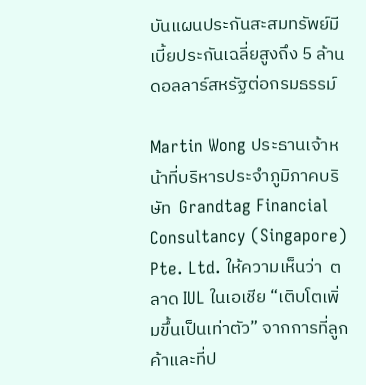บันแผนประกันสะสมทรัพย์มีเบี้ยประกันเฉลี่ยสูงถึง 5 ล้านดอลลาร์สหรัฐต่อกรมธรรม์

Martin Wong ประธานเจ้าหน้าที่บริหารประจำภูมิภาคบริษัท  Grandtag Financial Consultancy (Singapore) Pte. Ltd. ให้ความเห็นว่า  ตลาด IUL ในเอเชีย “เติบโตเพิ่มขึ้นเป็นเท่าตัว” จากการที่ลูกค้าและที่ป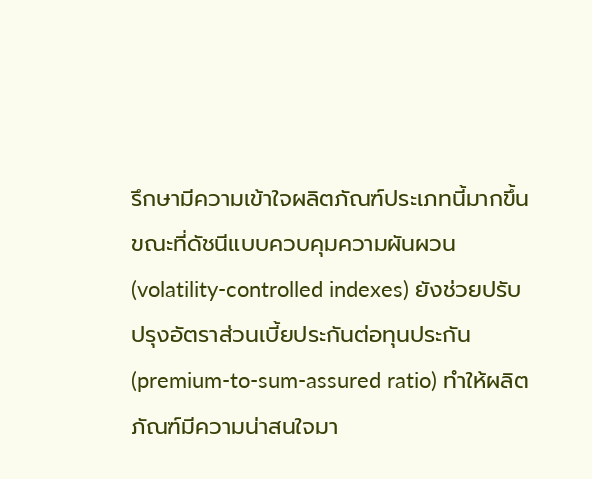รึกษามีความเข้าใจผลิตภัณฑ์ประเภทนี้มากขึ้น ขณะที่ดัชนีแบบควบคุมความผันผวน (volatility-controlled indexes) ยังช่วยปรับปรุงอัตราส่วนเบี้ยประกันต่อทุนประกัน (premium-to-sum-assured ratio) ทำให้ผลิตภัณฑ์มีความน่าสนใจมา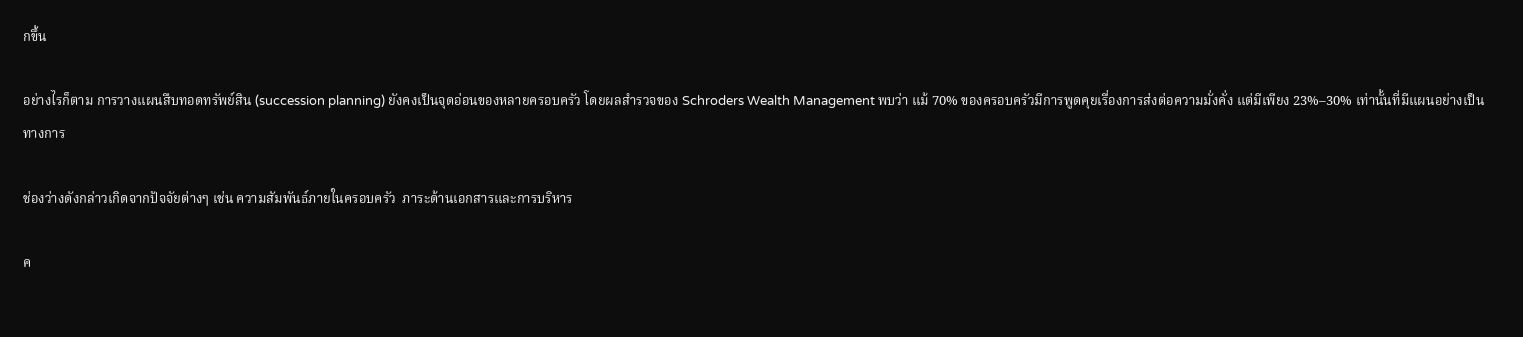กขึ้น

อย่างไรก็ตาม การวางแผนสืบทอดทรัพย์สิน (succession planning) ยังคงเป็นจุดอ่อนของหลายครอบครัว โดยผลสำรวจของ Schroders Wealth Management พบว่า แม้ 70% ของครอบครัวมีการพูดคุยเรื่องการส่งต่อความมั่งคั่ง แต่มีเพียง 23%–30% เท่านั้นที่มีแผนอย่างเป็นทางการ

ช่องว่างดังกล่าวเกิดจากปัจจัยต่างๆ เช่น ความสัมพันธ์ภายในครอบครัว  ภาระด้านเอกสารและการบริหาร

ค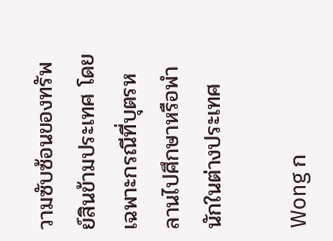วามซับซ้อนของทรัพย์สินข้ามประเทศ โดยเฉพาะกรณีที่บุตรหลานไปศึกษาหรือพำนักในต่างประเทศ

Wong ก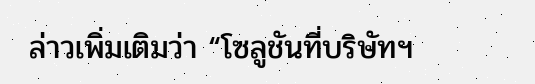ล่าวเพิ่มเติมว่า “โซลูชันที่บริษัทฯ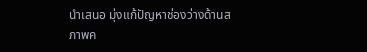นำเสนอ มุ่งแก้ปัญหาช่องว่างด้านสภาพค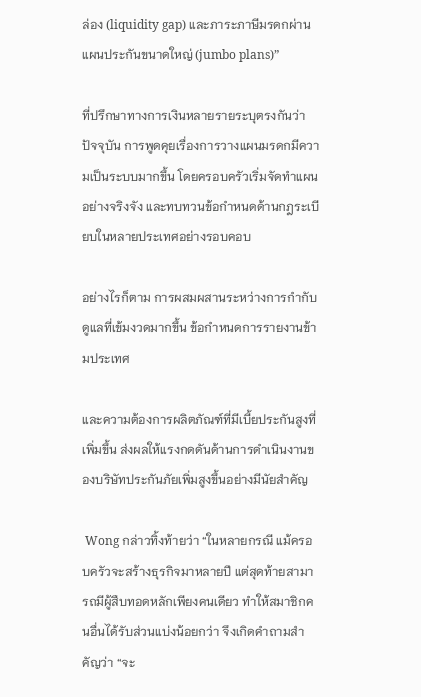ล่อง (liquidity gap) และภาระภาษีมรดกผ่านแผนประกันขนาดใหญ่ (jumbo plans)”

ที่ปรึกษาทางการเงินหลายรายระบุตรงกันว่า   ปัจจุบัน การพูดคุยเรื่องการวางแผนมรดกมีความเป็นระบบมากขึ้น โดยครอบครัวเริ่มจัดทำแผนอย่างจริงจัง และทบทวนข้อกำหนดด้านกฎระเบียบในหลายประเทศอย่างรอบคอบ

อย่างไรก็ตาม การผสมผสานระหว่างการกำกับดูแลที่เข้มงวดมากขึ้น ข้อกำหนดการรายงานข้ามประเทศ

และความต้องการผลิตภัณฑ์ที่มีเบี้ยประกันสูงที่เพิ่มขึ้น ส่งผลให้แรงกดดันด้านการดำเนินงานของบริษัทประกันภัยเพิ่มสูงขึ้นอย่างมีนัยสำคัญ

 Wong กล่าวทิ้งท้ายว่า “ในหลายกรณี แม้ครอบครัวจะสร้างธุรกิจมาหลายปี แต่สุดท้ายสามารถมีผู้สืบทอดหลักเพียงคนเดียว ทำให้สมาชิกคนอื่นได้รับส่วนแบ่งน้อยกว่า จึงเกิดคำถามสำคัญว่า “จะ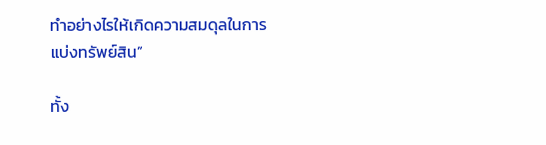ทำอย่างไรให้เกิดความสมดุลในการแบ่งทรัพย์สิน”

ทั้ง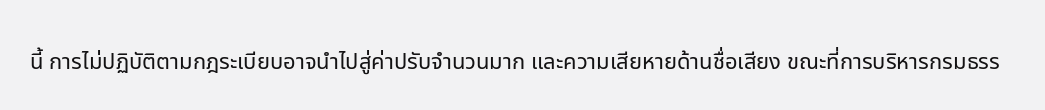นี้ การไม่ปฏิบัติตามกฎระเบียบอาจนำไปสู่ค่าปรับจำนวนมาก และความเสียหายด้านชื่อเสียง ขณะที่การบริหารกรมธรร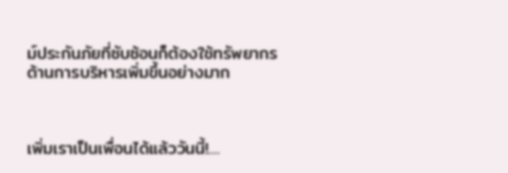ม์ประกันภัยที่ซับซ้อนก็ต้องใช้ทรัพยากรด้านการบริหารเพิ่มขึ้นอย่างมาก



เพิ่มเราเป็นเพื่อนได้แล้ววันนี้!....